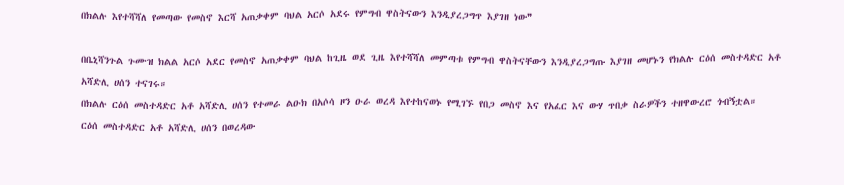በክልሉ እየተሻሻለ የመጣው የመስኖ እርሻ አጠቃቀም ባህል አርሶ አደሩ የምግብ ዋስትናውን እንዲያረጋግጥ እያገዘ ነው❞

በቤኒሻንጉል ጉሙዝ ክልል አርሶ አደር የመስኖ አጠቃቀም ባህል ከጊዜ ወደ ጊዜ እየተሻሻለ መምጣቱ የምግብ ዋስትናቸውን እንዲያረጋግጡ እያገዘ መሆኑን የክልሉ ርዕሰ መስተዳድር አቶ አሻድሊ ሀሰን ተናገሩ።
በክልሉ ርዕሰ መስተዳድር አቶ አሻድሊ ሀሰን የተመራ ልዑክ በአሶሳ ዞን ዑራ ወረዳ እየተከናወኑ የሚገኙ የበጋ መስኖ እና የአፈር እና ውሃ ጥበቃ ስራዎችን ተዘዋውረሮ ጎብኝቷል።
ርዕሰ መስተዳድር አቶ አሻድሊ ሀሰን በወረዳው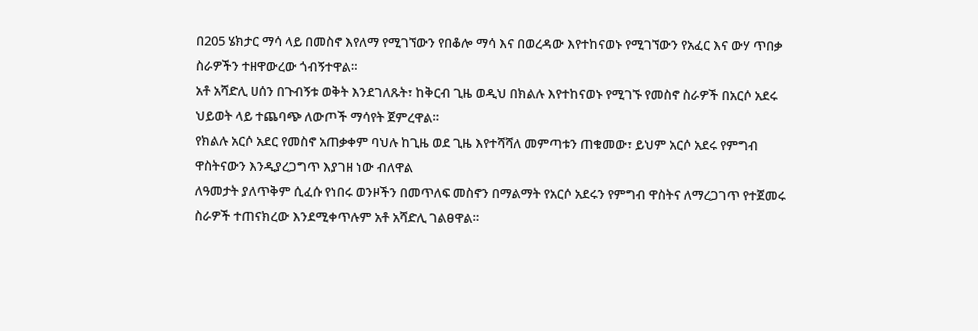በ205 ሄክታር ማሳ ላይ በመስኖ እየለማ የሚገኘውን የበቆሎ ማሳ እና በወረዳው እየተከናወኑ የሚገኘውን የአፈር እና ውሃ ጥበቃ ስራዎችን ተዘዋውረው ጎብኝተዋል።
አቶ አሻድሊ ሀሰን በጉብኝቱ ወቅት እንደገለጹት፣ ከቅርብ ጊዜ ወዲህ በክልሉ እየተከናወኑ የሚገኙ የመስኖ ስራዎች በአርሶ አደሩ ህይወት ላይ ተጨባጭ ለውጦች ማሳየት ጀምረዋል።
የክልሉ አርሶ አደር የመስኖ አጠቃቀም ባህሉ ከጊዜ ወደ ጊዜ እየተሻሻለ መምጣቱን ጠቁመው፣ ይህም አርሶ አደሩ የምግብ ዋስትናውን እንዲያረጋግጥ እያገዘ ነው ብለዋል
ለዓመታት ያለጥቅም ሲፈሱ የነበሩ ወንዞችን በመጥለፍ መስኖን በማልማት የአርሶ አደሩን የምግብ ዋስትና ለማረጋገጥ የተጀመሩ ስራዎች ተጠናክረው እንደሚቀጥሉም አቶ አሻድሊ ገልፀዋል።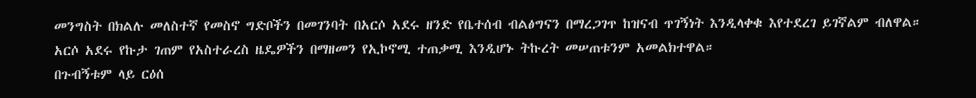መንግስት በክልሉ መለስተኛ የመስኖ ግድቦችን በመገንባት በአርሶ አደሩ ዘንድ የቤተሰብ ብልፅግናን በማረጋገጥ ከዝናብ ጥገኝነት እንዲላቀቁ እየተደረገ ይገኛልም ብለዋል።
አርሶ አደሩ የኩታ ገጠም የአስተራረስ ዜዴዎችን በማዘመን የኢኮኖሚ ተጠቃሚ እንዲሆኑ ትኩረት መሠጠቱንም አመልክተዋል።
በጉብኝቱም ላይ ርዕሰ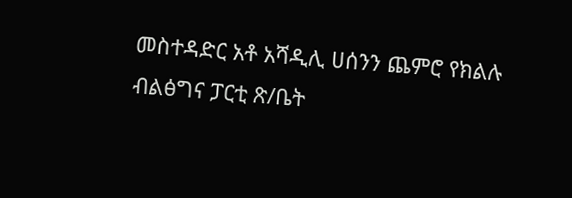መስተዳድር አቶ አሻዲሊ ሀሰንን ጨምሮ የክልሉ ብልፅግና ፓርቲ ጽ/ቤት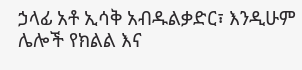ኃላፊ አቶ ኢሳቅ አብዱልቃድር፣ እንዲሁም ሌሎች የክልል እና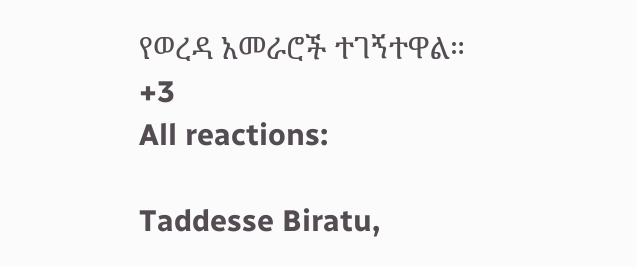የወረዳ አመራሮች ተገኝተዋል።
+3
All reactions:

Taddesse Biratu,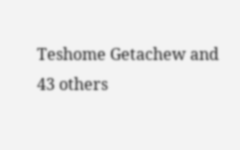Teshome Getachew and 43 others